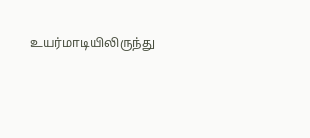உயர்மாடியிலிருந்து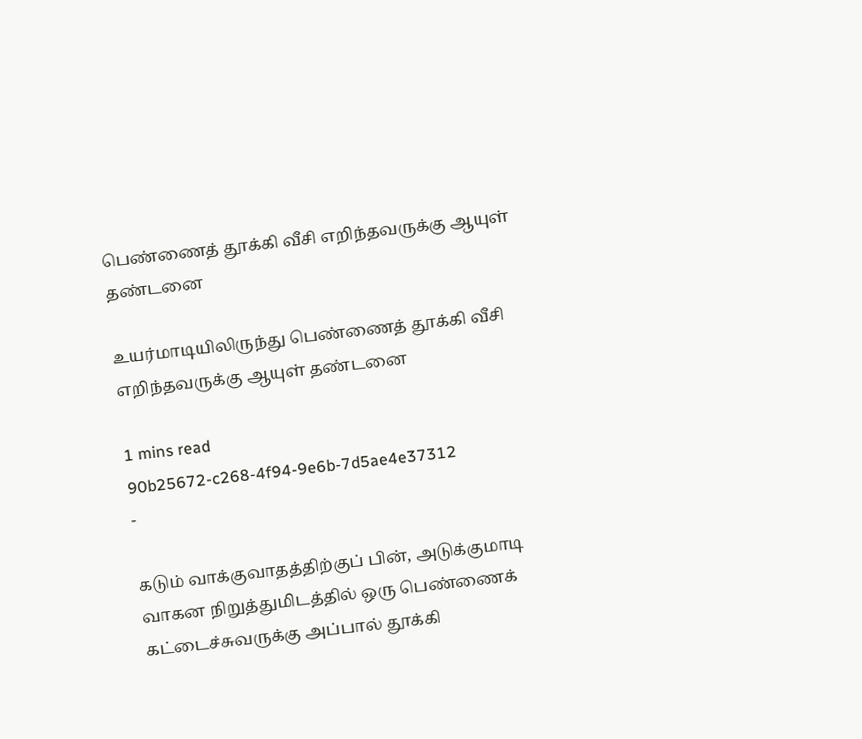பெண்ணைத் தூக்கி வீசி எறிந்தவருக்கு ஆயுள் தண்டனை

உயர்மாடியிலிருந்து பெண்ணைத் தூக்கி வீசி எறிந்தவருக்கு ஆயுள் தண்டனை

1 mins read
90b25672-c268-4f94-9e6b-7d5ae4e37312
-

கடும் வாக்குவாதத்திற்குப் பின், அடுக்குமாடி வாகன நிறுத்துமிடத்தில் ஒரு பெண்ணைக் கட்டைச்சுவருக்கு அப்பால் தூக்கி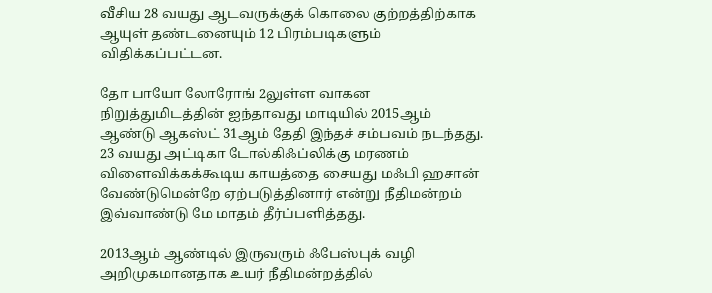வீசிய 28 வயது ஆடவருக்குக் கொலை குற்றத்திற்காக ஆயுள் தண்டனையும் 12 பிரம்படிகளும் விதிக்கப்பட்டன.

தோ பாயோ லோரோங் 2லுள்ள வாகன நிறுத்துமிடத்தின் ஐந்தாவது மாடியில் 2015ஆம் ஆண்டு ஆகஸ்ட் 31ஆம் தேதி இந்தச் சம்பவம் நடந்தது. 23 வயது அட்டிகா டோல்கிஃப்லிக்கு மரணம் விளைவிக்கக்கூடிய காயத்தை சையது மஃபி ஹசான் வேண்டுமென்றே ஏற்படுத்தினார் என்று நீதிமன்றம் இவ்வாண்டு மே மாதம் தீர்ப்பளித்தது.

2013ஆம் ஆண்டில் இருவரும் ஃபேஸ்புக் வழி அறிமுகமானதாக உயர் நீதிமன்றத்தில்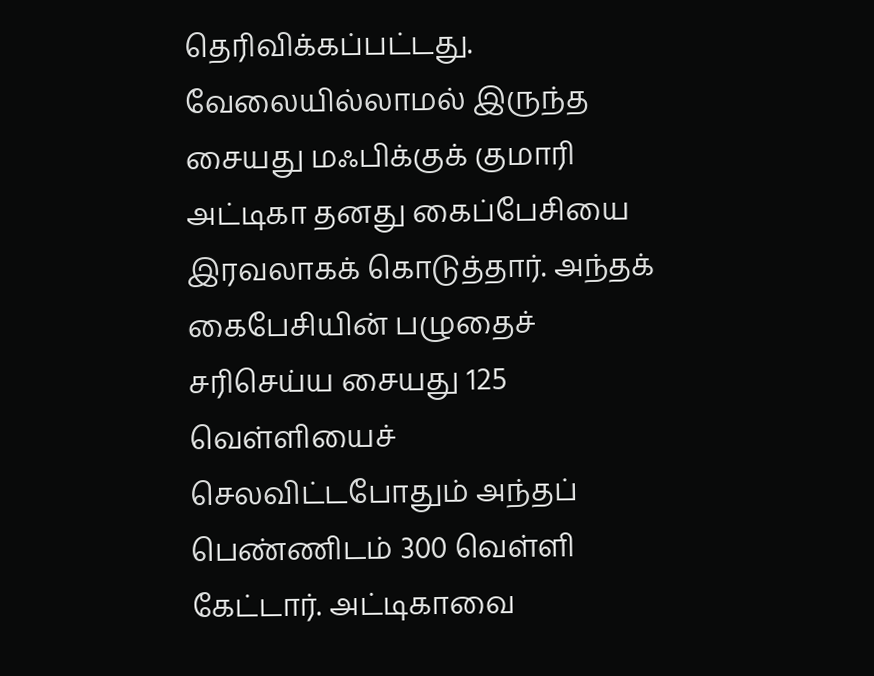தெரிவிக்கப்பட்டது. வேலையில்லாமல் இருந்த சையது மஃபிக்குக் குமாரி அட்டிகா தனது கைப்பேசியை இரவலாகக் கொடுத்தார். அந்தக் கைபேசியின் பழுதைச் சரிசெய்ய சையது 125 வெள்ளியைச் செலவிட்டபோதும் அந்தப் பெண்ணிடம் 300 வெள்ளி கேட்டார். அட்டிகாவை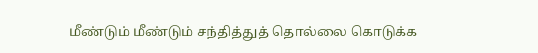மீண்டும் மீண்டும் சந்தித்துத் தொல்லை கொடுக்க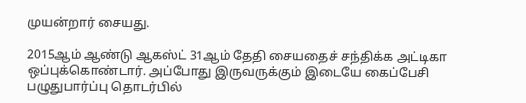முயன்றார் சையது.

2015ஆம் ஆண்டு ஆகஸ்ட் 31ஆம் தேதி சையதைச் சந்திக்க அட்டிகா ஒப்புக்கொண்டார். அப்போது இருவருக்கும் இடையே கைப்பேசி பழுதுபார்ப்பு தொடர்பில்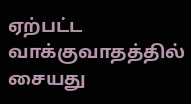ஏற்பட்ட வாக்குவாதத்தில் சையது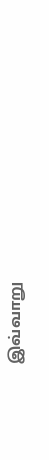இவ்வாறு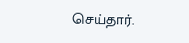செய்தார்.